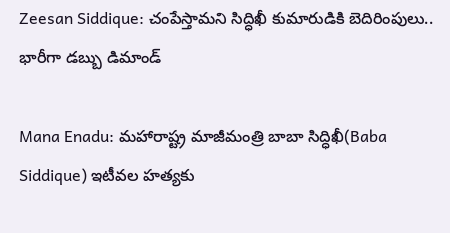Zeesan Siddique: చంపేస్తామని సిద్ధిఖీ కుమారుడికి బెదిరింపులు.. భారీగా డబ్బు డిమాండ్

Mana Enadu: మహారాష్ట్ర మాజీమంత్రి బాబా సిద్ధిఖీ(Baba Siddique) ఇటీవల హత్యకు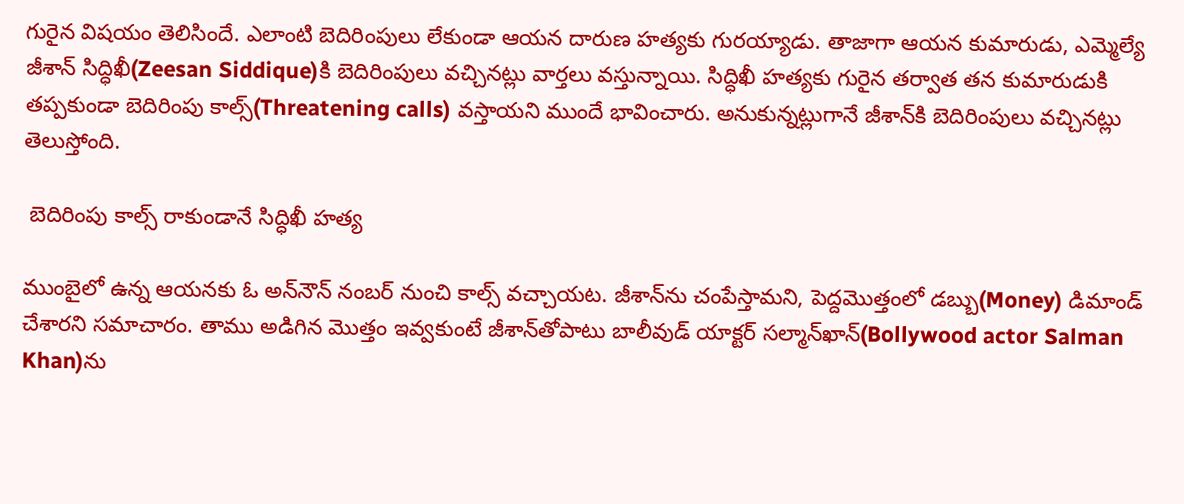గురైన విషయం తెలిసిందే. ఎలాంటి బెదిరింపులు లేకుండా ఆయన దారుణ హత్యకు గురయ్యాడు. తాజాగా ఆయన కుమారుడు, ఎమ్మెల్యే జీశాన్ సిద్ధిఖీ(Zeesan Siddique)కి బెదిరింపులు వచ్చినట్లు వార్తలు వస్తున్నాయి. సిద్ధిఖీ హత్యకు గురైన తర్వాత తన కుమారుడుకి తప్పకుండా బెదిరింపు కాల్స్(Threatening calls) వస్తాయని ముందే భావించారు. అనుకున్నట్లుగానే జీశాన్‌కి బెదిరింపులు వచ్చినట్లు తెలుస్తోంది.

 బెదిరింపు కాల్స్ రాకుండానే సిద్ధిఖీ హత్య

ముంబైలో ఉన్న ఆయనకు ఓ అన్‌నౌన్ నంబర్ నుంచి కాల్స్ వచ్చాయట. జీశాన్‌ను చంపేస్తామని, పెద్దమొత్తంలో డబ్బు(Money) డిమాండ్ చేశారని సమాచారం. తాము అడిగిన మొత్తం ఇవ్వకుంటే జీశాన్‌తోపాటు బాలీవుడ్ యాక్టర్ సల్మాన్‌ఖాన్‌(Bollywood actor Salman Khan)ను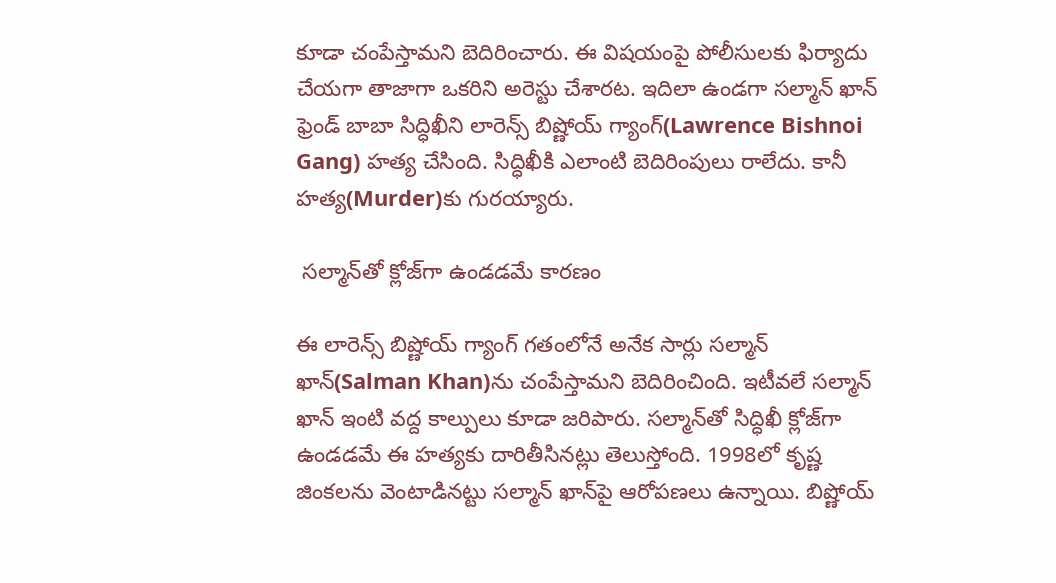కూడా చంపేస్తామని బెదిరించారు. ఈ విషయంపై పోలీసులకు ఫిర్యాదు చేయగా తాజాగా ఒకరిని అరెస్టు చేశారట. ఇదిలా ఉండగా సల్మాన్ ఖాన్‌ ఫ్రెండ్‌ బాబా సిద్ధిఖీని లారెన్స్ బిష్ణోయ్ గ్యాంగ్(Lawrence Bishnoi Gang) హత్య చేసింది. సిద్ధిఖీకి ఎలాంటి బెదిరింపులు రాలేదు. కానీ హత్య(Murder)కు గురయ్యారు.

 సల్మాన్‌తో క్లోజ్‌‌గా ఉండ‌డమే కారణం

ఈ లారెన్స్ బిష్ణోయ్ గ్యాంగ్ గతంలోనే అనేక సార్లు సల్మాన్‌ ఖాన్‌(Salman Khan)ను చంపేస్తామని బెదిరించింది. ఇటీవలే సల్మాన్ ఖాన్ ఇంటి వద్ద కాల్పులు కూడా జరిపారు. స‌ల్మా‌న్‌తో సిద్ధిఖీ క్లోజ్‌‌గా ఉండ‌డమే ఈ హ‌త్యకు దారితీసినట్లు తెలుస్తోంది. 1998లో కృష్ణ జింకలను వెంటాడినట్టు సల్మాన్ ఖాన్‌పై ఆరోపణలు ఉన్నాయి. బిష్ణోయ్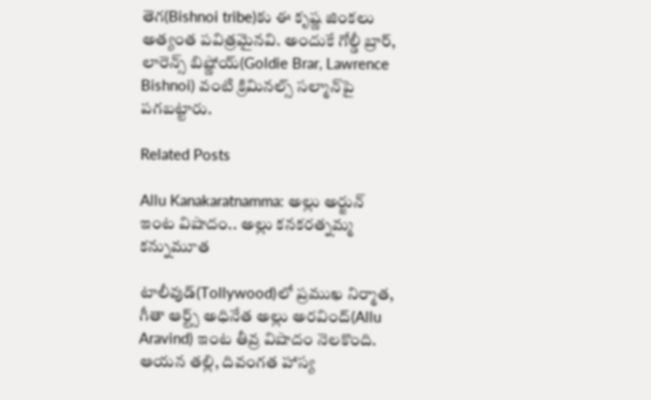తెగ(Bishnoi tribe)కు ఈ కృష్ణ జింకలు అత్యంత పవిత్రమైనవి. అందుకే గోల్డీ బ్రార్, లారెన్స్ బిష్ణోయ్(Goldie Brar, Lawrence Bishnoi) వంటి క్రిమినల్స్ సల్మాన్‌పై పగబట్టారు.

Related Posts

Allu Kanakaratnamma: అల్లు అర్జున్ ఇంట విషాదం.. అల్లు కనకరత్నమ్మ కన్నుమూత

టాలీవుడ్‌(Tollywood)లో ప్రముఖ నిర్మాత, గీతా ఆర్ట్స్ అధినేత అల్లు అరవింద్(Allu Aravind) ఇంట తీవ్ర విషాదం నెలకొంది. ఆయన తల్లి, దివంగత హాస్య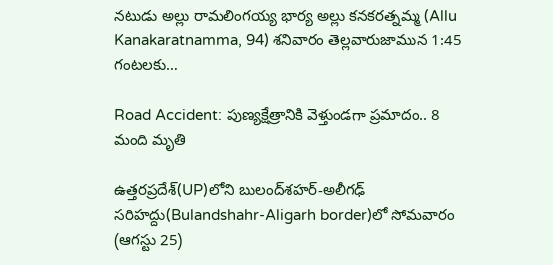నటుడు అల్లు రామలింగయ్య భార్య అల్లు కనకరత్నమ్మ (Allu Kanakaratnamma, 94) శనివారం తెల్లవారుజామున 1:45 గంటలకు…

Road Accident: పుణ్యక్షేత్రానికి వెళ్తుండగా ప్రమాదం.. 8 మంది మృతి

ఉత్తరప్రదేశ్‌(UP)లోని బులంద్‌శహర్-అలీగఢ్ సరిహద్దు(Bulandshahr-Aligarh border)లో సోమవారం (ఆగస్టు 25)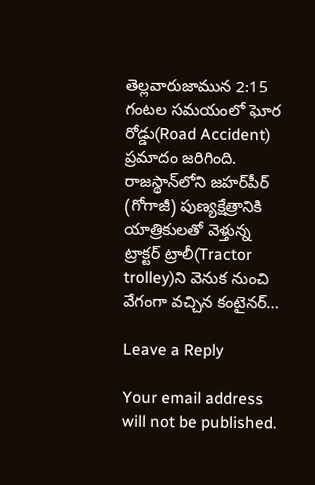తెల్లవారుజామున 2:15 గంటల సమయంలో ఘోర రోడ్డు(Road Accident) ప్రమాదం జరిగింది. రాజస్థాన్‌లోని జహర్‌పీర్ (గోగాజీ) పుణ్యక్షేత్రానికి యాత్రికులతో వెళ్తున్న ట్రాక్టర్ ట్రాలీ(Tractor trolley)ని వెనుక నుంచి వేగంగా వచ్చిన కంటైనర్…

Leave a Reply

Your email address will not be published.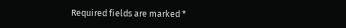Required fields are marked *